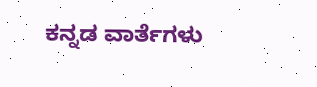ಕನ್ನಡ ವಾರ್ತೆಗಳು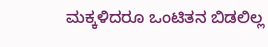ಮಕ್ಕಳಿದರೂ ಒಂಟಿತನ ಬಿಡಲಿಲ್ಲ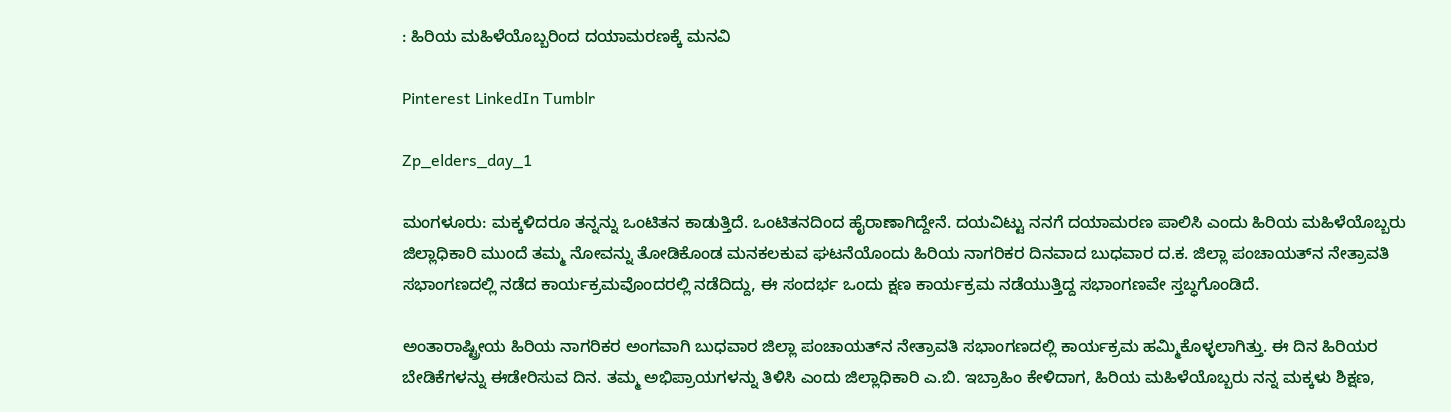: ಹಿರಿಯ ಮಹಿಳೆಯೊಬ್ಬರಿಂದ ದಯಾಮರಣಕ್ಕೆ ಮನವಿ

Pinterest LinkedIn Tumblr

Zp_elders_day_1

ಮಂಗಳೂರು: ಮಕ್ಕಳಿದರೂ ತನ್ನನ್ನು ಒಂಟಿತನ ಕಾಡುತ್ತಿದೆ. ಒಂಟಿತನದಿಂದ ಹೈರಾಣಾಗಿದ್ದೇನೆ. ದಯವಿಟ್ಟು ನನಗೆ ದಯಾಮರಣ ಪಾಲಿಸಿ ಎಂದು ಹಿರಿಯ ಮಹಿಳೆಯೊಬ್ಬರು ಜಿಲ್ಲಾಧಿಕಾರಿ ಮುಂದೆ ತಮ್ಮ ನೋವನ್ನು ತೋಡಿಕೊಂಡ ಮನಕಲಕುವ ಘಟನೆಯೊಂದು ಹಿರಿಯ ನಾಗರಿಕರ ದಿನವಾದ ಬುಧವಾರ ದ.ಕ. ಜಿಲ್ಲಾ ಪಂಚಾಯತ್‌ನ ನೇತ್ರಾವತಿ ಸಭಾಂಗಣದಲ್ಲಿ ನಡೆದ ಕಾರ್ಯಕ್ರಮವೊಂದರಲ್ಲಿ ನಡೆದಿದ್ದು, ಈ ಸಂದರ್ಭ ಒಂದು ಕ್ಷಣ ಕಾರ್ಯಕ್ರಮ ನಡೆಯುತ್ತಿದ್ದ ಸಭಾಂಗಣವೇ ಸ್ತಬ್ಧಗೊಂಡಿದೆ.

ಅಂತಾರಾಷ್ಟ್ರೀಯ ಹಿರಿಯ ನಾಗರಿಕರ ಅಂಗವಾಗಿ ಬುಧವಾರ ಜಿಲ್ಲಾ ಪಂಚಾಯತ್‌ನ ನೇತ್ರಾವತಿ ಸಭಾಂಗಣದಲ್ಲಿ ಕಾರ್ಯಕ್ರಮ ಹಮ್ಮಿಕೊಳ್ಳಲಾಗಿತ್ತು. ಈ ದಿನ ಹಿರಿಯರ ಬೇಡಿಕೆಗಳನ್ನು ಈಡೇರಿಸುವ ದಿನ. ತಮ್ಮ ಅಭಿಪ್ರಾಯಗಳನ್ನು ತಿಳಿಸಿ ಎಂದು ಜಿಲ್ಲಾಧಿಕಾರಿ ಎ.ಬಿ. ಇಬ್ರಾಹಿಂ ಕೇಳಿದಾಗ, ಹಿರಿಯ ಮಹಿಳೆಯೊಬ್ಬರು ನನ್ನ ಮಕ್ಕಳು ಶಿಕ್ಷಣ,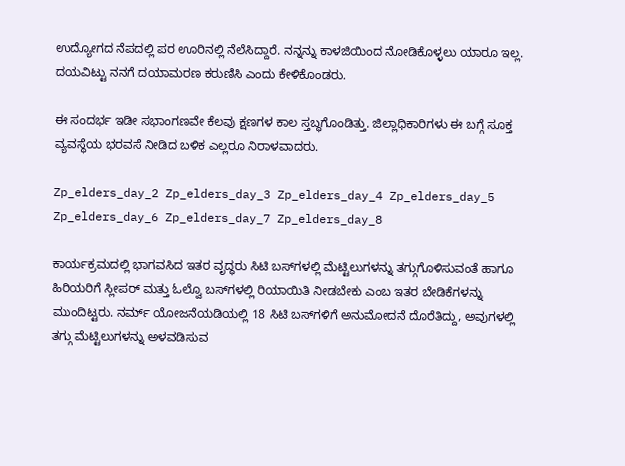ಉದ್ಯೋಗದ ನೆಪದಲ್ಲಿ ಪರ ಊರಿನಲ್ಲಿ ನೆಲೆಸಿದ್ದಾರೆ. ನನ್ನನ್ನು ಕಾಳಜಿಯಿಂದ ನೋಡಿಕೊಳ್ಳಲು ಯಾರೂ ಇಲ್ಲ. ದಯವಿಟ್ಟು ನನಗೆ ದಯಾಮರಣ ಕರುಣಿಸಿ ಎಂದು ಕೇಳಿಕೊಂಡರು.

ಈ ಸಂದರ್ಭ ಇಡೀ ಸಭಾಂಗಣವೇ ಕೆಲವು ಕ್ಷಣಗಳ ಕಾಲ ಸ್ತಬ್ಧಗೊಂಡಿತ್ತು. ಜಿಲ್ಲಾಧಿಕಾರಿಗಳು ಈ ಬಗ್ಗೆ ಸೂಕ್ತ ವ್ಯವಸ್ಥೆಯ ಭರವಸೆ ನೀಡಿದ ಬಳಿಕ ಎಲ್ಲರೂ ನಿರಾಳವಾದರು.

Zp_elders_day_2 Zp_elders_day_3 Zp_elders_day_4 Zp_elders_day_5 Zp_elders_day_6 Zp_elders_day_7 Zp_elders_day_8

ಕಾರ್ಯಕ್ರಮದಲ್ಲಿ ಭಾಗವಸಿದ ಇತರ ವೃದ್ಧರು ಸಿಟಿ ಬಸ್‌ಗಳಲ್ಲಿ ಮೆಟ್ಟಿಲುಗಳನ್ನು ತಗ್ಗುಗೊಳಿಸುವಂತೆ ಹಾಗೂ ಹಿರಿಯರಿಗೆ ಸ್ಲೀಪರ್ ಮತ್ತು ಓಲ್ವೊ ಬಸ್‍‍ಗಳಲ್ಲಿ ರಿಯಾಯಿತಿ ನೀಡಬೇಕು ಎಂಬ ಇತರ ಬೇಡಿಕೆಗಳನ್ನು ಮುಂದಿಟ್ಟರು. ನರ್ಮ್ ಯೋಜನೆಯಡಿಯಲ್ಲಿ 18 ಸಿಟಿ ಬಸ್‌ಗಳಿಗೆ ಅನುಮೋದನೆ ದೊರೆತಿದ್ದು, ಅವುಗಳಲ್ಲಿ ತಗ್ಗು ಮೆಟ್ಟಿಲುಗಳನ್ನು ಅಳವಡಿಸುವ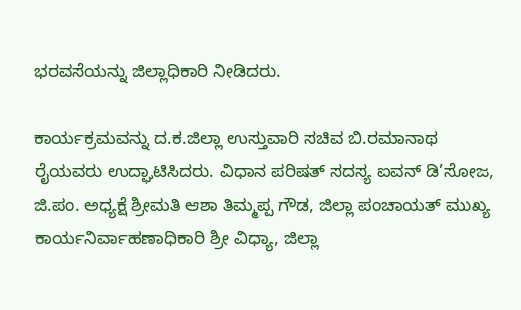ಭರವಸೆಯನ್ನು ಜಿಲ್ಲಾಧಿಕಾರಿ ನೀಡಿದರು.

ಕಾರ್ಯಕ್ರಮವನ್ನು ದ.ಕ.ಜಿಲ್ಲಾ ಉಸ್ತುವಾರಿ ಸಚಿವ ಬಿ.ರಮಾನಾಥ ರೈಯವರು ಉದ್ಘಾಟಿಸಿದರು. ವಿಧಾನ ಪರಿಷತ್ ಸದಸ್ಯ ಐವನ್ ಡಿ’ಸೋಜ, ಜಿ.ಪಂ. ಅಧ್ಯಕ್ಷೆ ಶ್ರೀಮತಿ ಆಶಾ ತಿಮ್ಮಪ್ಪ ಗೌಡ, ಜಿಲ್ಲಾ ಪಂಚಾಯತ್ ಮುಖ್ಯ ಕಾರ್ಯನಿರ್ವಾಹಣಾಧಿಕಾರಿ ಶ್ರೀ ವಿಧ್ಯಾ, ಜಿಲ್ಲಾ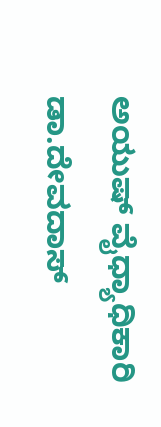ಅಯುಷ್ ವೈಧ್ಯಾಧಿಕಾರಿ ಡಾ.ದೇವದಾಸ್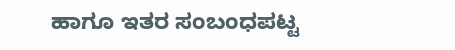ಹಾಗೂ ಇತರ ಸಂಬಂಧಪಟ್ಟ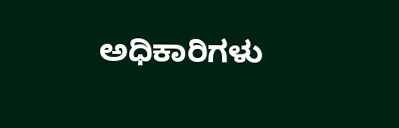ಅಧಿಕಾರಿಗಳು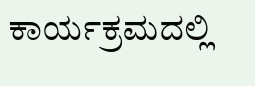ಕಾರ್ಯಕ್ರಮದಲ್ಲಿ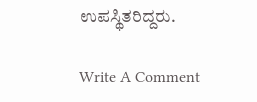ಉಪಸ್ಥಿತರಿದ್ದರು.

Write A Comment